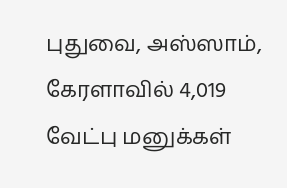புதுவை, அஸ்ஸாம், கேரளாவில் 4,019 வேட்பு மனுக்கள்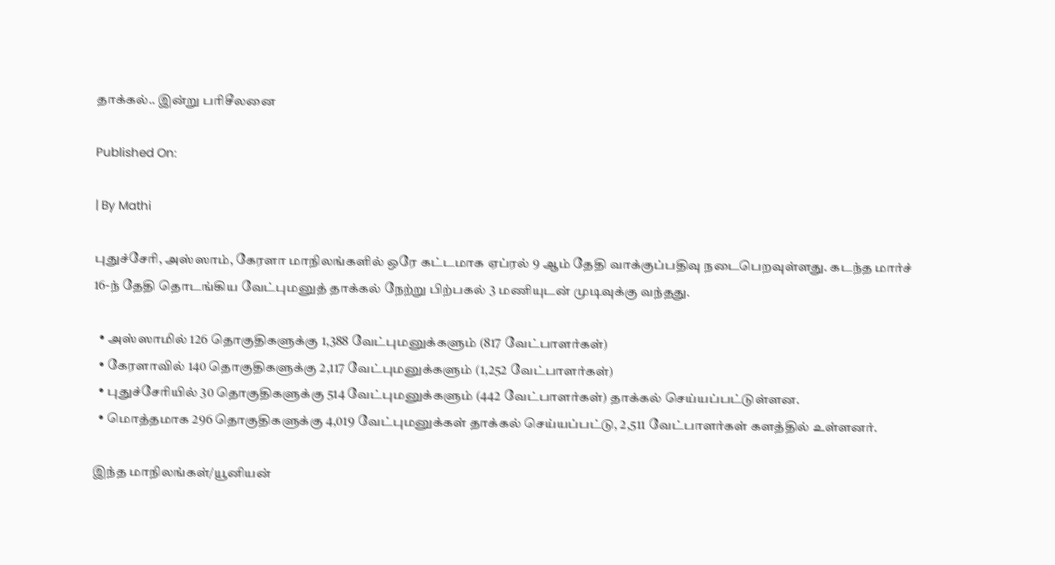தாக்கல்.. இன்று பரிசீலனை

Published On:

| By Mathi

புதுச்சேரி, அஸ்ஸாம், கேரளா மாநிலங்களில் ஒரே கட்டமாக ஏப்ரல் 9 ஆம் தேதி வாக்குப்பதிவு நடைபெறவுள்ளது. கடந்த மார்ச் 16-ந் தேதி தொடங்கிய வேட்புமனுத் தாக்கல் நேற்று பிற்பகல் 3 மணியுடன் முடிவுக்கு வந்தது.

  • அஸ்ஸாமில் 126 தொகுதிகளுக்கு 1,388 வேட்புமனுக்களும் (817 வேட்பாளர்கள்)
  • கேரளாவில் 140 தொகுதிகளுக்கு 2,117 வேட்புமனுக்களும் (1,252 வேட்பாளர்கள்)
  • புதுச்சேரியில் 30 தொகுதிகளுக்கு 514 வேட்புமனுக்களும் (442 வேட்பாளர்கள்) தாக்கல் செய்யப்பட்டுள்ளன.
  • மொத்தமாக 296 தொகுதிகளுக்கு 4,019 வேட்புமனுக்கள் தாக்கல் செய்யப்பட்டு, 2,511 வேட்பாளர்கள் களத்தில் உள்ளனர்.

இந்த மாநிலங்கள்/யூனியன்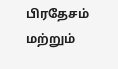பிரதேசம் மற்றும்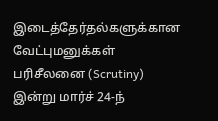இடைத்தேர்தல்களுக்கான வேட்புமனுக்கள் பரிசீலனை (Scrutiny) இன்று மார்ச் 24-ந்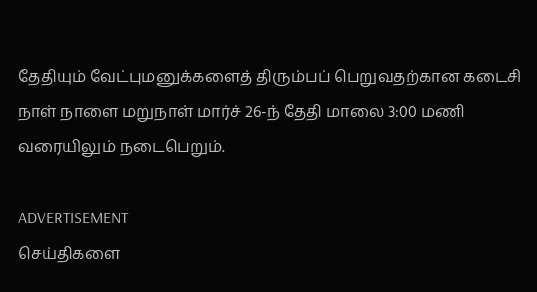தேதியும் வேட்புமனுக்களைத் திரும்பப் பெறுவதற்கான கடைசி நாள் நாளை மறுநாள் மார்ச் 26-ந் தேதி மாலை 3:00 மணி வரையிலும் நடைபெறும்.

ADVERTISEMENT
செய்திகளை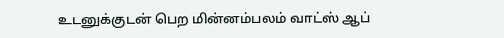உடனுக்குடன் பெற மின்னம்பலம் வாட்ஸ் ஆப்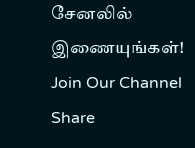சேனலில் இணையுங்கள்!
Join Our Channel
Share